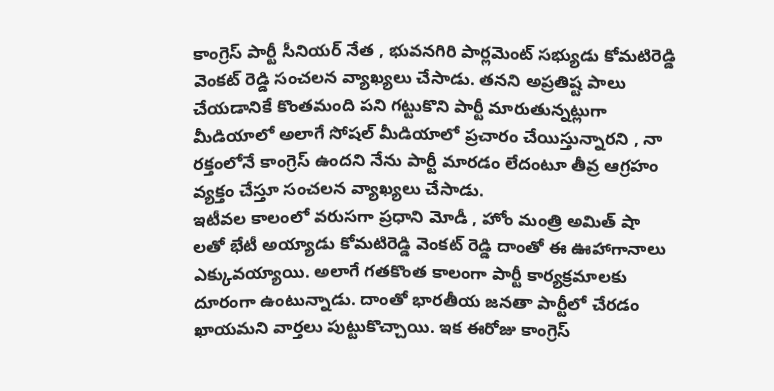కాంగ్రెస్ పార్టీ సీనియర్ నేత , భువనగిరి పార్లమెంట్ సభ్యుడు కోమటిరెడ్డి వెంకట్ రెడ్డి సంచలన వ్యాఖ్యలు చేసాడు. తనని అప్రతిష్ట పాలు చేయడానికే కొంతమంది పని గట్టుకొని పార్టీ మారుతున్నట్లుగా మీడియాలో అలాగే సోషల్ మీడియాలో ప్రచారం చేయిస్తున్నారని , నా రక్తంలోనే కాంగ్రెస్ ఉందని నేను పార్టీ మారడం లేదంటూ తీవ్ర ఆగ్రహం వ్యక్తం చేస్తూ సంచలన వ్యాఖ్యలు చేసాడు.
ఇటీవల కాలంలో వరుసగా ప్రధాని మోడీ , హోం మంత్రి అమిత్ షా లతో భేటీ అయ్యాడు కోమటిరెడ్డి వెంకట్ రెడ్డి దాంతో ఈ ఊహాగానాలు ఎక్కువయ్యాయి. అలాగే గతకొంత కాలంగా పార్టీ కార్యక్రమాలకు దూరంగా ఉంటున్నాడు. దాంతో భారతీయ జనతా పార్టీలో చేరడం ఖాయమని వార్తలు పుట్టుకొచ్చాయి. ఇక ఈరోజు కాంగ్రెస్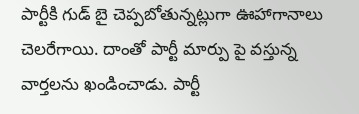పార్టీకి గుడ్ బై చెప్పబోతున్నట్లుగా ఊహాగానాలు చెలరేగాయి. దాంతో పార్టీ మార్పు పై వస్తున్న వార్తలను ఖండించాడు. పార్టీ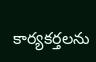కార్యకర్తలను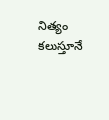నిత్యం కలుస్తూనే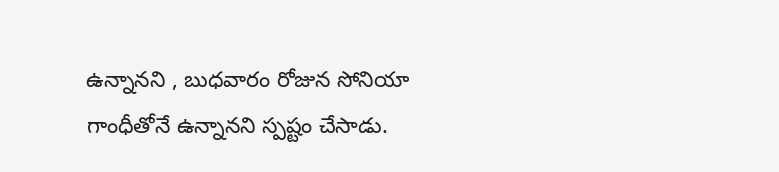ఉన్నానని , బుధవారం రోజున సోనియా గాంధీతోనే ఉన్నానని స్పష్టం చేసాడు.